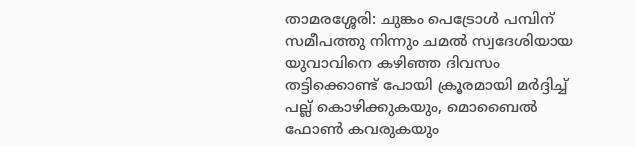താമരശ്ശേരി: ചുങ്കം പെട്രോൾ പമ്പിന് സമീപത്തു നിന്നും ചമൽ സ്വദേശിയായ യുവാവിനെ കഴിഞ്ഞ ദിവസം തട്ടിക്കൊണ്ട് പോയി ക്രൂരമായി മർദ്ദിച്ച് പല്ല് കൊഴിക്കുകയും, മൊബൈൽ ഫോൺ കവരുകയും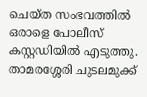ചെയ്ത സംഭവത്തിൽ ഒരാളെ പോലീസ് കസ്റ്റഡിയിൽ എടുത്തു. താമരശ്ശേരി ചുടലമുക്ക്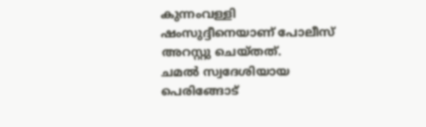കുന്നംവള്ളി ഷംസുദ്ദീനെയാണ് പോലീസ് അറസ്റ്റു ചെയ്തത്.
ചമൽ സ്വദേശിയായ പെരിങ്ങോട്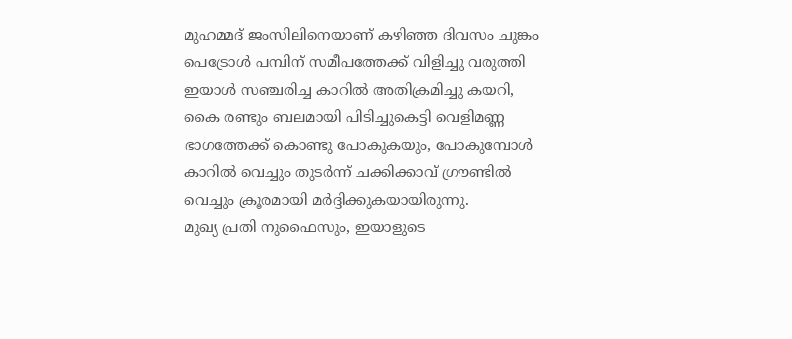മുഹമ്മദ് ജംസിലിനെയാണ് കഴിഞ്ഞ ദിവസം ചുങ്കം പെട്രോൾ പമ്പിന് സമീപത്തേക്ക് വിളിച്ചു വരുത്തി ഇയാൾ സഞ്ചരിച്ച കാറിൽ അതിക്രമിച്ചു കയറി, കൈ രണ്ടും ബലമായി പിടിച്ചുകെട്ടി വെളിമണ്ണ ഭാഗത്തേക്ക് കൊണ്ടു പോകുകയും, പോകുമ്പോൾ കാറിൽ വെച്ചും തുടർന്ന് ചക്കിക്കാവ് ഗ്രൗണ്ടിൽ വെച്ചും ക്രൂരമായി മർദ്ദിക്കുകയായിരുന്നു.
മുഖ്യ പ്രതി നുഫൈസും, ഇയാളുടെ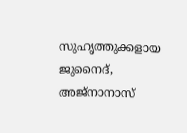സുഹൃത്തുക്കളായ ജുനൈദ്, അജ്നാനാസ്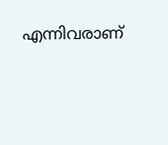എന്നിവരാണ്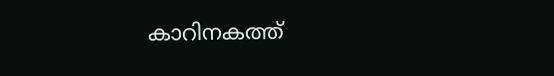കാറിനകത്ത്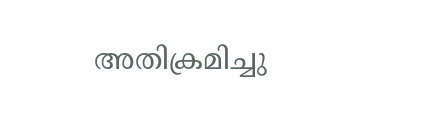അതിക്രമിച്ചു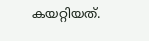കയറ്റിയത്.